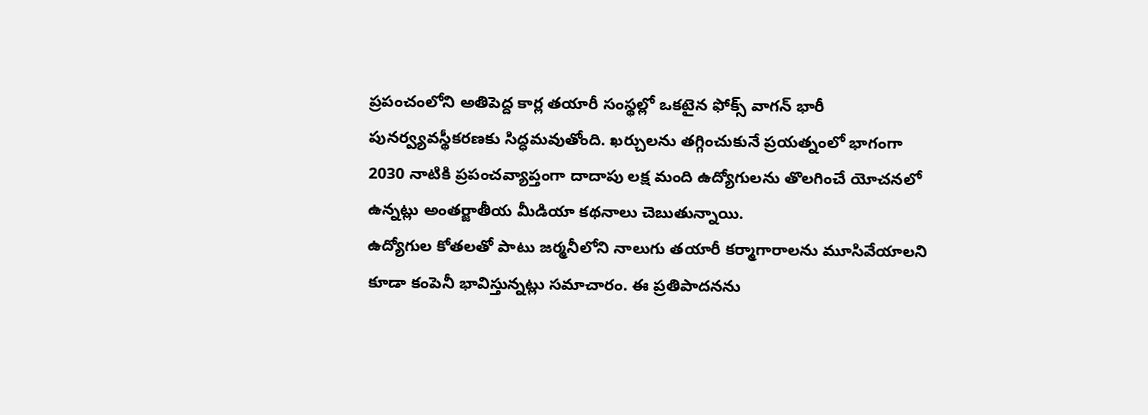ప్రపంచంలోని అతిపెద్ద కార్ల తయారీ సంస్థల్లో ఒకటైన ఫోక్స్ వాగన్ భారీ పునర్వ్యవస్థీకరణకు సిద్ధమవుతోంది. ఖర్చులను తగ్గించుకునే ప్రయత్నంలో భాగంగా 2030 నాటికి ప్రపంచవ్యాప్తంగా దాదాపు లక్ష మంది ఉద్యోగులను తొలగించే యోచనలో ఉన్నట్లు అంతర్జాతీయ మీడియా కథనాలు చెబుతున్నాయి.
ఉద్యోగుల కోతలతో పాటు జర్మనీలోని నాలుగు తయారీ కర్మాగారాలను మూసివేయాలని కూడా కంపెనీ భావిస్తున్నట్లు సమాచారం. ఈ ప్రతిపాదనను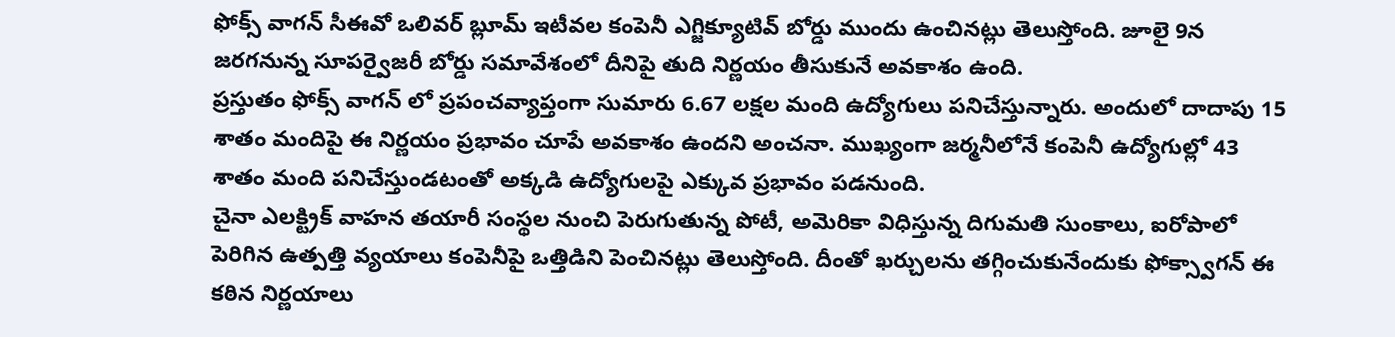ఫోక్స్ వాగన్ సీఈవో ఒలివర్ బ్లూమ్ ఇటీవల కంపెనీ ఎగ్జిక్యూటివ్ బోర్డు ముందు ఉంచినట్లు తెలుస్తోంది. జూలై 9న జరగనున్న సూపర్వైజరీ బోర్డు సమావేశంలో దీనిపై తుది నిర్ణయం తీసుకునే అవకాశం ఉంది.
ప్రస్తుతం ఫోక్స్ వాగన్ లో ప్రపంచవ్యాప్తంగా సుమారు 6.67 లక్షల మంది ఉద్యోగులు పనిచేస్తున్నారు. అందులో దాదాపు 15 శాతం మందిపై ఈ నిర్ణయం ప్రభావం చూపే అవకాశం ఉందని అంచనా. ముఖ్యంగా జర్మనీలోనే కంపెనీ ఉద్యోగుల్లో 43 శాతం మంది పనిచేస్తుండటంతో అక్కడి ఉద్యోగులపై ఎక్కువ ప్రభావం పడనుంది.
చైనా ఎలక్ట్రిక్ వాహన తయారీ సంస్థల నుంచి పెరుగుతున్న పోటీ, అమెరికా విధిస్తున్న దిగుమతి సుంకాలు, ఐరోపాలో పెరిగిన ఉత్పత్తి వ్యయాలు కంపెనీపై ఒత్తిడిని పెంచినట్లు తెలుస్తోంది. దీంతో ఖర్చులను తగ్గించుకునేందుకు ఫోక్స్వాగన్ ఈ కఠిన నిర్ణయాలు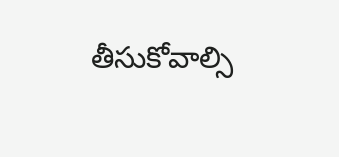తీసుకోవాల్సి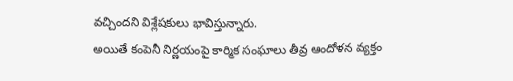వచ్చిందని విశ్లేషకులు భావిస్తున్నారు.
అయితే కంపెనీ నిర్ణయంపై కార్మిక సంఘాలు తీవ్ర ఆందోళన వ్యక్తం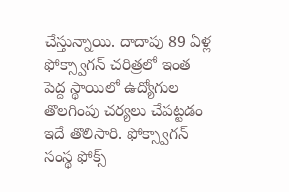చేస్తున్నాయి. దాదాపు 89 ఏళ్ల ఫోక్స్వాగన్ చరిత్రలో ఇంత పెద్ద స్థాయిలో ఉద్యోగుల తొలగింపు చర్యలు చేపట్టడం ఇదే తొలిసారి. ఫోక్స్వాగన్ సంస్థ ఫోక్స్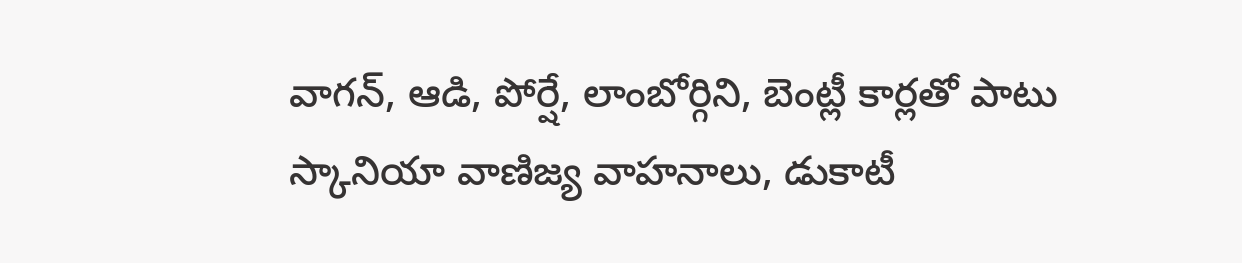వాగన్, ఆడి, పోర్షే, లాంబోర్గిని, బెంట్లీ కార్లతో పాటు స్కానియా వాణిజ్య వాహనాలు, డుకాటీ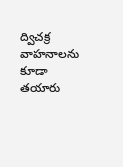ద్విచక్ర వాహనాలను కూడా తయారు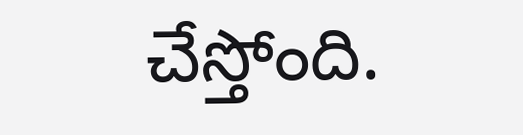చేస్తోంది.